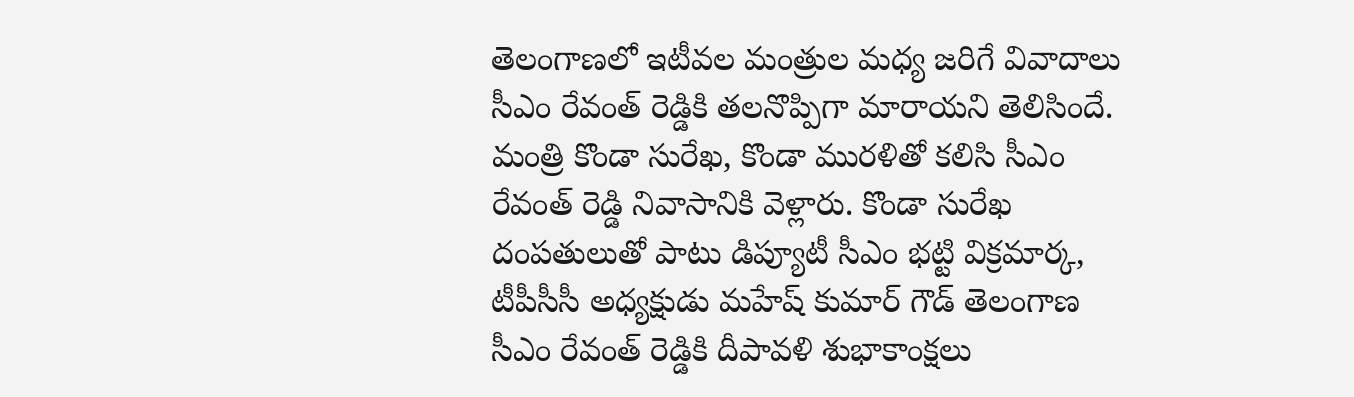తెలంగాణలో ఇటీవల మంత్రుల మధ్య జరిగే వివాదాలు సీఎం రేవంత్ రెడ్డికి తలనొప్పిగా మారాయని తెలిసిందే. మంత్రి కొండా సురేఖ, కొండా మురళితో కలిసి సీఎం రేవంత్ రెడ్డి నివాసానికి వెళ్లారు. కొండా సురేఖ దంపతులుతో పాటు డిప్యూటీ సీఎం భట్టి విక్రమార్క, టీపీసీసీ అధ్యక్షుడు మహేష్ కుమార్ గౌడ్ తెలంగాణ సీఎం రేవంత్ రెడ్డికి దీపావళి శుభాకాంక్షలు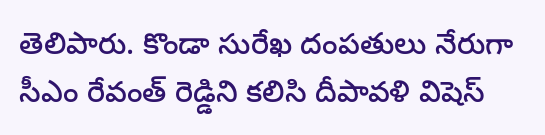తెలిపారు. కొండా సురేఖ దంపతులు నేరుగా సీఎం రేవంత్ రెడ్డిని కలిసి దీపావళి విషెస్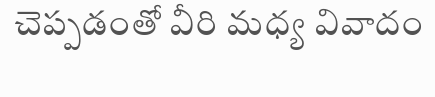చెప్పడంతో వీరి మధ్య వివాదం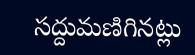సద్దుమణిగినట్లు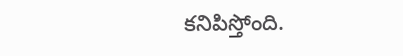కనిపిస్తోంది.